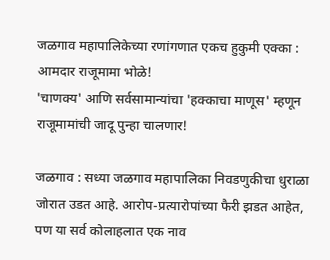जळगाव महापालिकेच्या रणांगणात एकच हुकुमी एक्का : आमदार राजूमामा भोळे!
'चाणक्य' आणि सर्वसामान्यांचा 'हक्काचा माणूस' म्हणून राजूमामांची जादू पुन्हा चालणार!

जळगाव : सध्या जळगाव महापालिका निवडणुकीचा धुराळा जोरात उडत आहे. आरोप-प्रत्यारोपांच्या फैरी झडत आहेत, पण या सर्व कोलाहलात एक नाव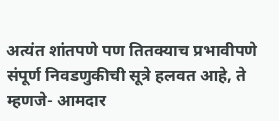अत्यंत शांतपणे पण तितक्याच प्रभावीपणे संपूर्ण निवडणुकीची सूत्रे हलवत आहे, ते म्हणजे- आमदार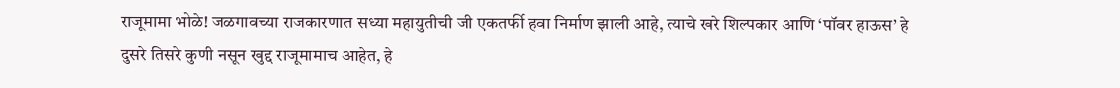राजूमामा भोळे! जळगावच्या राजकारणात सध्या महायुतीची जी एकतर्फी हवा निर्माण झाली आहे, त्याचे खरे शिल्पकार आणि ‘पॉवर हाऊस’ हे दुसरे तिसरे कुणी नसून खुद्द राजूमामाच आहेत, हे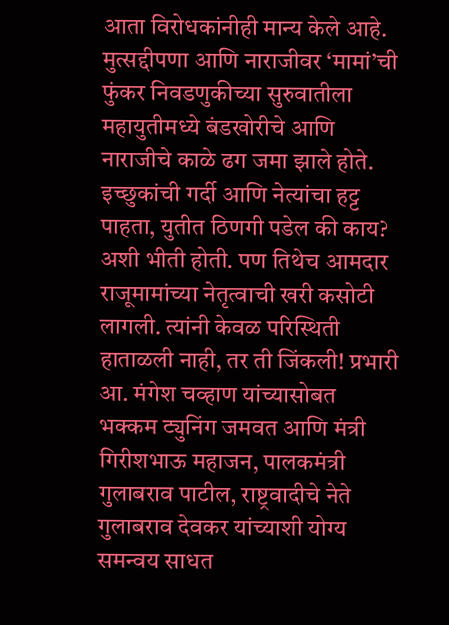आता विरोधकांनीही मान्य केले आहे.
मुत्सद्दीपणा आणि नाराजीवर ‘मामां’ची फुंकर निवडणुकीच्या सुरुवातीला महायुतीमध्ये बंडखोरीचे आणि नाराजीचे काळे ढग जमा झाले होते. इच्छुकांची गर्दी आणि नेत्यांचा हट्ट पाहता, युतीत ठिणगी पडेल की काय? अशी भीती होती. पण तिथेच आमदार राजूमामांच्या नेतृत्वाची खरी कसोटी लागली. त्यांनी केवळ परिस्थिती हाताळली नाही, तर ती जिंकली! प्रभारी आ. मंगेश चव्हाण यांच्यासोबत भक्कम ट्युनिंग जमवत आणि मंत्री गिरीशभाऊ महाजन, पालकमंत्री गुलाबराव पाटील, राष्ट्रवादीचे नेते गुलाबराव देवकर यांच्याशी योग्य समन्वय साधत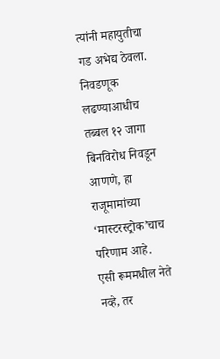त्यांनी महायुतीचा गड अभेद्य ठेवला. निवडणूक लढण्याआधीच तब्बल १२ जागा बिनविरोध निवडून आणणे, हा राजूमामांच्या ‘मास्टरस्ट्रोक’चाच परिणाम आहे.
एसी रूममधील नेते नव्हे, तर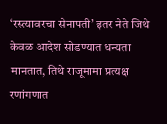‘रस्त्यावरचा सेनापती’ इतर नेते जिथे केवळ आदेश सोडण्यात धन्यता मानतात, तिथे राजूमामा प्रत्यक्ष रणांगणात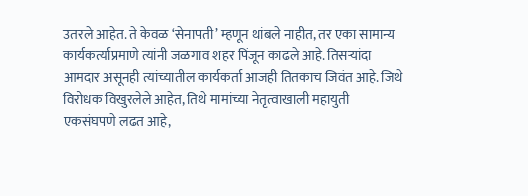उतरले आहेत. ते केवळ ‘सेनापती’ म्हणून थांबले नाहीत, तर एका सामान्य कार्यकर्त्याप्रमाणे त्यांनी जळगाव शहर पिंजून काढले आहे. तिसऱ्यांदा आमदार असूनही त्यांच्यातील कार्यकर्ता आजही तितकाच जिवंत आहे. जिथे विरोधक विखुरलेले आहेत, तिथे मामांच्या नेतृत्वाखाली महायुती एकसंघपणे लढत आहे,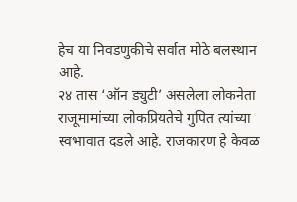हेच या निवडणुकीचे सर्वात मोठे बलस्थान आहे.
२४ तास ‘ऑन ड्युटी’ असलेला लोकनेता राजूमामांच्या लोकप्रियतेचे गुपित त्यांच्या स्वभावात दडले आहे. राजकारण हे केवळ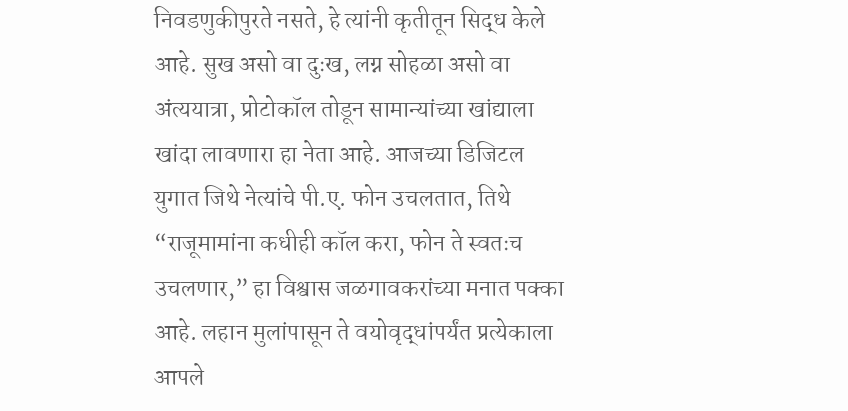निवडणुकीपुरते नसते, हे त्यांनी कृतीतून सिद्ध केले आहे. सुख असो वा दुःख, लग्न सोहळा असो वा अंत्ययात्रा, प्रोटोकॉल तोडून सामान्यांच्या खांद्याला खांदा लावणारा हा नेता आहे. आजच्या डिजिटल युगात जिथे नेत्यांचे पी.ए. फोन उचलतात, तिथे “राजूमामांना कधीही कॉल करा, फोन ते स्वतःच उचलणार,” हा विश्वास जळगावकरांच्या मनात पक्का आहे. लहान मुलांपासून ते वयोवृद्धांपर्यंत प्रत्येकाला आपले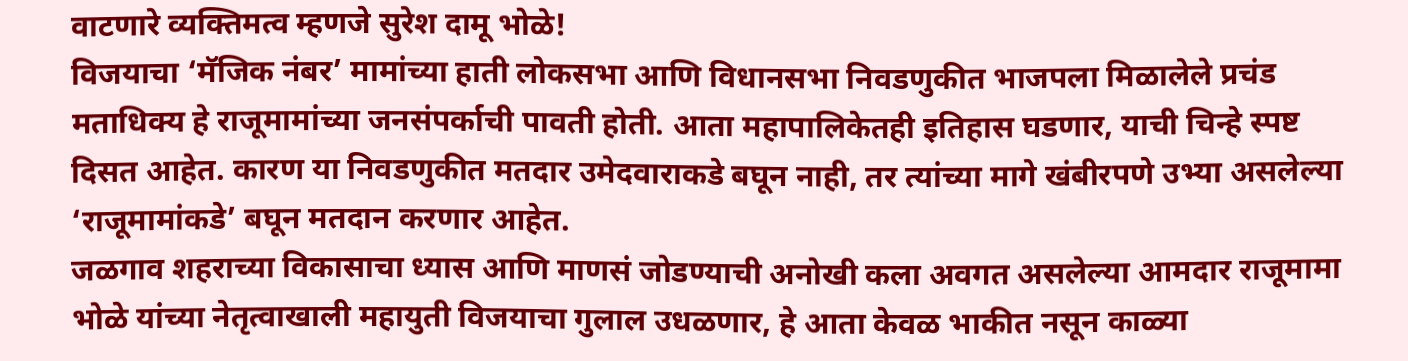वाटणारे व्यक्तिमत्व म्हणजे सुरेश दामू भोळे!
विजयाचा ‘मॅजिक नंबर’ मामांच्या हाती लोकसभा आणि विधानसभा निवडणुकीत भाजपला मिळालेले प्रचंड मताधिक्य हे राजूमामांच्या जनसंपर्काची पावती होती. आता महापालिकेतही इतिहास घडणार, याची चिन्हे स्पष्ट दिसत आहेत. कारण या निवडणुकीत मतदार उमेदवाराकडे बघून नाही, तर त्यांच्या मागे खंबीरपणे उभ्या असलेल्या ‘राजूमामांकडे’ बघून मतदान करणार आहेत.
जळगाव शहराच्या विकासाचा ध्यास आणि माणसं जोडण्याची अनोखी कला अवगत असलेल्या आमदार राजूमामा भोळे यांच्या नेतृत्वाखाली महायुती विजयाचा गुलाल उधळणार, हे आता केवळ भाकीत नसून काळ्या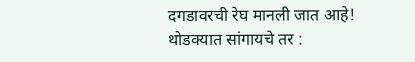दगडावरची रेघ मानली जात आहे!
थोडक्यात सांगायचे तर :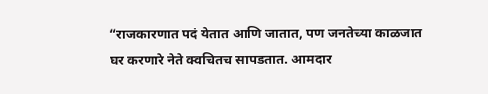“राजकारणात पदं येतात आणि जातात, पण जनतेच्या काळजात घर करणारे नेते क्वचितच सापडतात. आमदार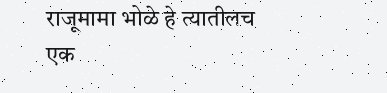राजूमामा भोळे हे त्यातीलच एक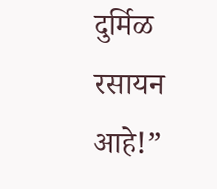दुर्मिळ रसायन आहे!”